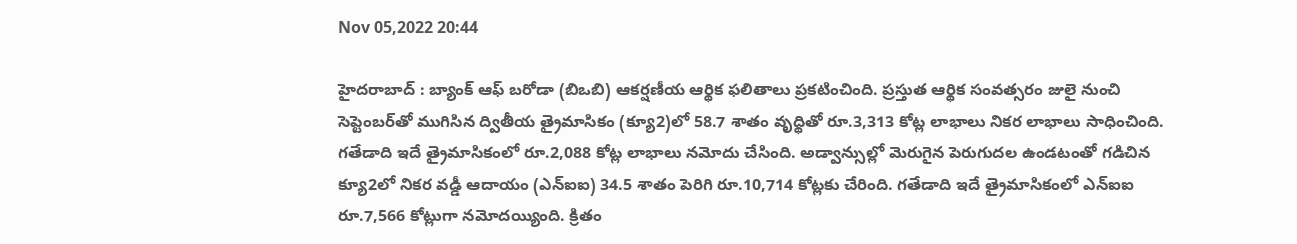Nov 05,2022 20:44

హైదరాబాద్‌ : బ్యాంక్‌ ఆఫ్‌ బరోడా (బిఒబి) ఆకర్షణీయ ఆర్థిక ఫలితాలు ప్రకటించింది. ప్రస్తుత ఆర్థిక సంవత్సరం జులై నుంచి సెప్టెంబర్‌తో ముగిసిన ద్వితీయ త్రైమాసికం (క్యూ2)లో 58.7 శాతం వృద్థితో రూ.3,313 కోట్ల లాభాలు నికర లాభాలు సాధించింది. గతేడాది ఇదే త్రైమాసికంలో రూ.2,088 కోట్ల లాభాలు నమోదు చేసింది. అడ్వాన్సుల్లో మెరుగైన పెరుగుదల ఉండటంతో గడిచిన క్యూ2లో నికర వడ్డీ ఆదాయం (ఎన్‌ఐఐ) 34.5 శాతం పెరిగి రూ.10,714 కోట్లకు చేరింది. గతేడాది ఇదే త్రైమాసికంలో ఎన్‌ఐఐ రూ.7,566 కోట్లుగా నమోదయ్యింది. క్రితం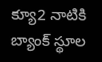క్యూ2 నాటికి బ్యాంక్‌ స్థూల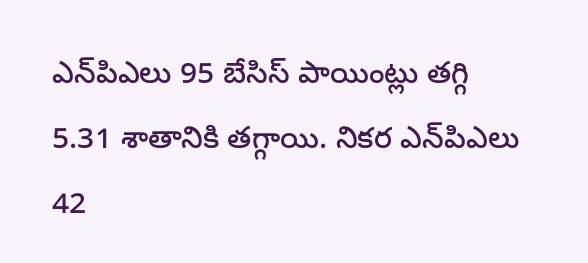ఎన్‌పిఎలు 95 బేసిస్‌ పాయింట్లు తగ్గి 5.31 శాతానికి తగ్గాయి. నికర ఎన్‌పిఎలు 42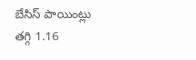బేసిస్‌ పాయింట్లు తగ్గి 1.16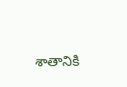శాతానికి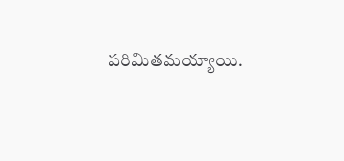పరిమితమయ్యాయి.